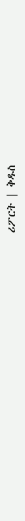ሪፖርት | ቅዱስ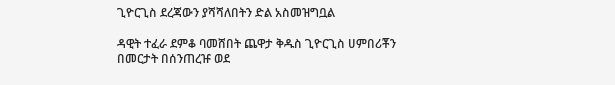ጊዮርጊስ ደረጃውን ያሻሻለበትን ድል አስመዝግቧል

ዳዊት ተፈራ ደምቆ ባመሸበት ጨዋታ ቅዱስ ጊዮርጊስ ሀምበሪቾን በመርታት በሰንጠረዡ ወደ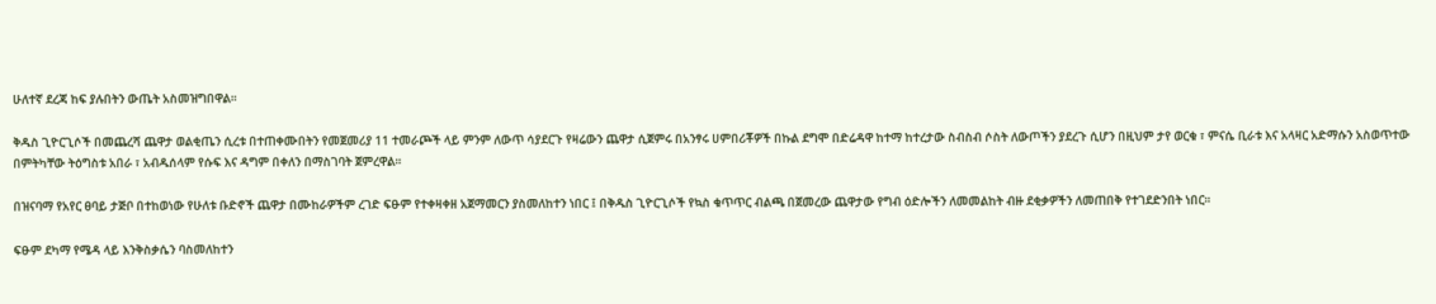ሁለተኛ ደረጃ ከፍ ያሉበትን ውጤት አስመዝግበዋል።

ቅዱስ ጊዮርጊሶች በመጨረሻ ጨዋታ ወልቂጤን ሲረቱ በተጠቀሙበትን የመጀመሪያ 11 ተመራጮች ላይ ምንም ለውጥ ሳያደርጉ የዛሬውን ጨዋታ ሲጀምሩ በአንፃሩ ሀምበሪቾዎች በኩል ደግሞ በድሬዳዋ ከተማ ከተረታው ስብስብ ሶስት ለውጦችን ያደረጉ ሲሆን በዚህም ታየ ወርቁ ፣ ምናሴ ቢራቱ እና አላዛር አድማሱን አስወጥተው በምትካቸው ትዕግስቱ አበራ ፣ አብዱሰላም የሱፍ እና ዳግም በቀለን በማስገባት ጀምረዋል።

በዝናባማ የአየር ፀባይ ታጅቦ በተከወነው የሁለቱ ቡድኖች ጨዋታ በሙከራዎችም ረገድ ፍፁም የተቀዛቀዘ አጀማመርን ያስመለከተን ነበር ፤ በቅዱስ ጊዮርጊሶች የኳስ ቁጥጥር ብልጫ በጀመረው ጨዋታው የግብ ዕድሎችን ለመመልከት ብዙ ደቂቃዎችን ለመጠበቅ የተገደድንበት ነበር።

ፍፁም ደካማ የሜዳ ላይ እንቅስቃሴን ባስመለከተን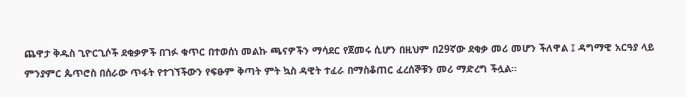ጨዋታ ቅዱስ ጊዮርጊሶች ደቂቃዎች በገፉ ቁጥር በተወሰነ መልኩ ጫናዎችን ማሳደር የጀመሩ ሲሆን በዚህም በ29ኛው ደቂቃ መሪ መሆን ችለዋል ፤ ዳግማዊ አርዓያ ላይ ምንያምር ጴጥሮስ በሰራው ጥፋት የተገኘችውን የፍፁም ቅጣት ምት ኳስ ዳዊት ተፈራ በማስቆጠር ፈረሰኞቹን መሪ ማድረግ ችሏል።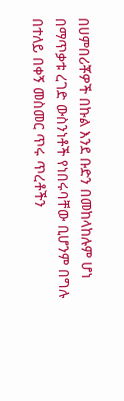በሀምበሪቾዎች በኩል እንደ ቡድን በመከላከሉም ሆነ በማጥቃቱ ረገድ ውስንነቶች የነበሩባቸው ቢሆንም በግሉ በተለይ በቀኝ መስመር ጥሩ ጥረቶችን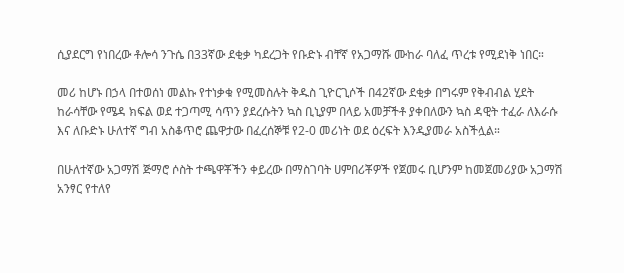ሲያደርግ የነበረው ቶሎሳ ንጉሴ በ33ኛው ደቂቃ ካደረጋት የቡድኑ ብቸኛ የአጋማሹ ሙከራ ባለፈ ጥረቱ የሚደነቅ ነበር።

መሪ ከሆኑ በኃላ በተወሰነ መልኩ የተነቃቁ የሚመስሉት ቅዱስ ጊዮርጊሶች በ42ኛው ደቂቃ በግሩም የቅብብል ሂደት ከራሳቸው የሜዳ ክፍል ወደ ተጋጣሚ ሳጥን ያደረሱትን ኳስ ቢኒያም በላይ አመቻችቶ ያቀበለውን ኳስ ዳዊት ተፈራ ለእራሱ እና ለቡድኑ ሁለተኛ ግብ አስቆጥሮ ጨዋታው በፈረሰኞቹ የ2-0 መሪነት ወደ ዕረፍት እንዲያመራ አስችሏል።

በሁለተኛው አጋማሽ ጅማሮ ሶስት ተጫዋቾችን ቀይረው በማስገባት ሀምበሪቾዎች የጀመሩ ቢሆንም ከመጀመሪያው አጋማሽ አንፃር የተለየ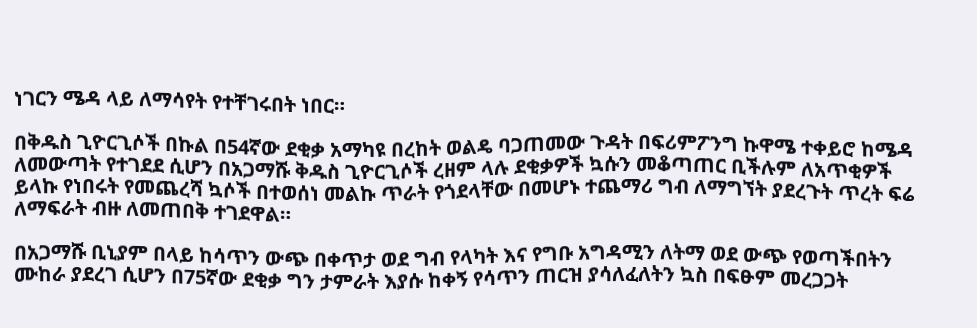ነገርን ሜዳ ላይ ለማሳየት የተቸገሩበት ነበር።

በቅዱስ ጊዮርጊሶች በኩል በ54ኛው ደቂቃ አማካዩ በረከት ወልዴ ባጋጠመው ጉዳት በፍሪምፖንግ ኩዋሜ ተቀይሮ ከሜዳ ለመውጣት የተገደደ ሲሆን በአጋማሹ ቅዱስ ጊዮርጊሶች ረዘም ላሉ ደቂቃዎች ኳሱን መቆጣጠር ቢችሉም ለአጥቂዎች ይላኩ የነበሩት የመጨረሻ ኳሶች በተወሰነ መልኩ ጥራት የጎደላቸው በመሆኑ ተጨማሪ ግብ ለማግኘት ያደረጉት ጥረት ፍሬ ለማፍራት ብዙ ለመጠበቅ ተገደዋል።

በአጋማሹ ቢኒያም በላይ ከሳጥን ውጭ በቀጥታ ወደ ግብ የላካት እና የግቡ አግዳሚን ለትማ ወደ ውጭ የወጣችበትን ሙከራ ያደረገ ሲሆን በ75ኛው ደቂቃ ግን ታምራት እያሱ ከቀኝ የሳጥን ጠርዝ ያሳለፈለትን ኳስ በፍፁም መረጋጋት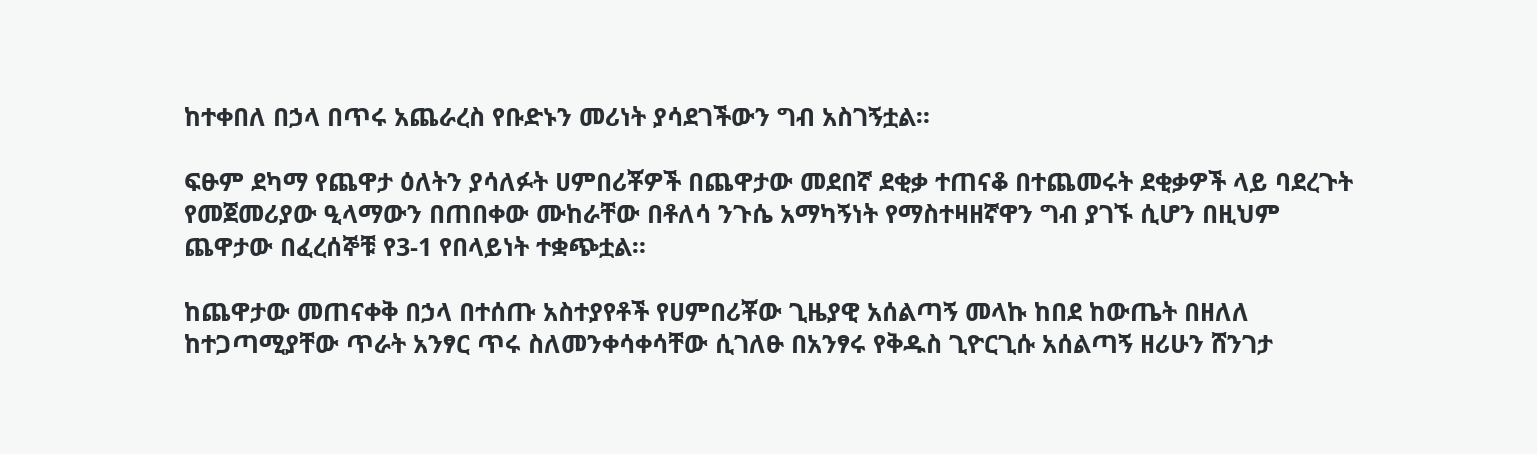ከተቀበለ በኃላ በጥሩ አጨራረስ የቡድኑን መሪነት ያሳደገችውን ግብ አስገኝቷል።

ፍፁም ደካማ የጨዋታ ዕለትን ያሳለፉት ሀምበሪቾዎች በጨዋታው መደበኛ ደቂቃ ተጠናቆ በተጨመሩት ደቂቃዎች ላይ ባደረጉት የመጀመሪያው ዒላማውን በጠበቀው ሙከራቸው በቶለሳ ንጉሴ አማካኝነት የማስተዛዘኛዋን ግብ ያገኙ ሲሆን በዚህም ጨዋታው በፈረሰኞቹ የ3-1 የበላይነት ተቋጭቷል።

ከጨዋታው መጠናቀቅ በኃላ በተሰጡ አስተያየቶች የሀምበሪቾው ጊዜያዊ አሰልጣኝ መላኩ ከበደ ከውጤት በዘለለ ከተጋጣሚያቸው ጥራት አንፃር ጥሩ ስለመንቀሳቀሳቸው ሲገለፁ በአንፃሩ የቅዱስ ጊዮርጊሱ አሰልጣኝ ዘሪሁን ሸንገታ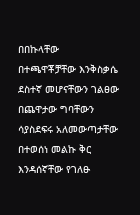በበኩላቸው በተጫዋቾቻቸው እንቅስቃሴ ደስተኛ መሆናቸውን ገልፀው በጨዋታው ግባቸውን ሳያስደፍሩ አለመውጣታቸው በተወሰነ መልኩ ቅር እንዳሰኛቸው የገለፁ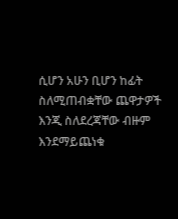ሲሆን አሁን ቢሆን ከፊት ስለሚጠብቋቸው ጨዋታዎች እንጂ ስለደረጃቸው ብዙም እንደማይጨነቁ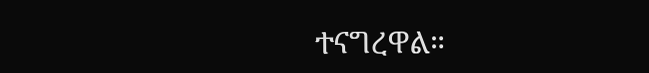ተናግረዋል።